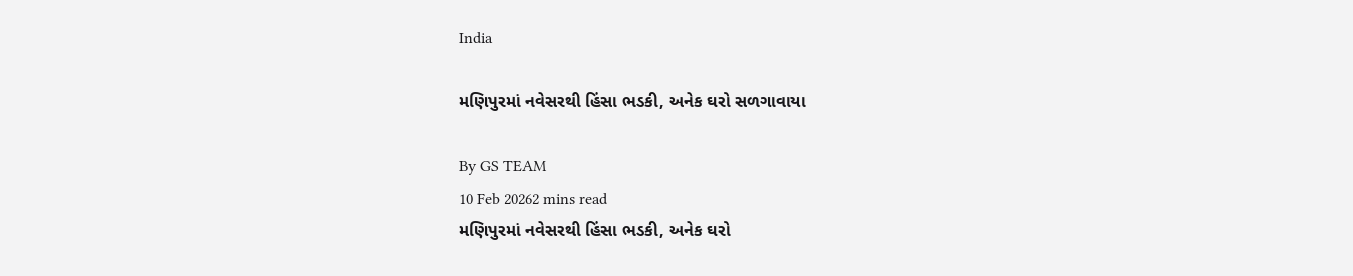India

મણિપુરમાં નવેસરથી હિંસા ભડકી, અનેક ઘરો સળગાવાયા

By GS TEAM
10 Feb 20262 mins read
મણિપુરમાં નવેસરથી હિંસા ભડકી, અનેક ઘરો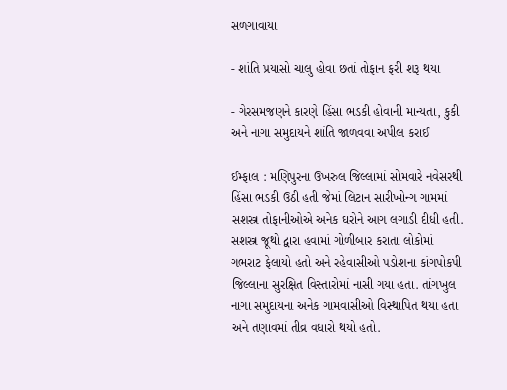સળગાવાયા

- શાંતિ પ્રયાસો ચાલુ હોવા છતાં તોફાન ફરી શરૂ થયા

- ગેરસમજણને કારણે હિંસા ભડકી હોવાની માન્યતા, કુકી અને નાગા સમુદાયને શાંતિ જાળવવા અપીલ કરાઈ

ઈમ્ફાલ : મણિપુરના ઉખરુલ જિલ્લામાં સોમવારે નવેસરથી હિંસા ભડકી ઉઠી હતી જેમાં લિટાન સારીખોન્ગ ગામમાં સશસ્ત્ર તોફાનીઓએ અનેક ઘરોને આગ લગાડી દીધી હતી. સશસ્ત્ર જૂથો દ્વારા હવામાં ગોળીબાર કરાતા લોકોમાં ગભરાટ ફેલાયો હતો અને રહેવાસીઓ પડોશના કાંગપોકપી જિલ્લાના સુરક્ષિત વિસ્તારોમાં નાસી ગયા હતા. તાંગખુલ નાગા સમુદાયના અનેક ગામવાસીઓ વિસ્થાપિત થયા હતા અને તણાવમાં તીવ્ર વધારો થયો હતો.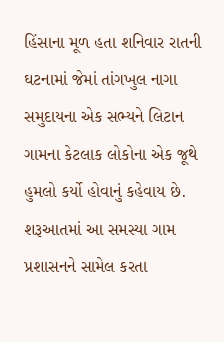હિંસાના મૂળ હતા શનિવાર રાતની ઘટનામાં જેમાં તાંગખુલ નાગા સમુદાયના એક સભ્યને લિટાન ગામના કેટલાક લોકોના એક જૂથે હુમલો કર્યો હોવાનું કહેવાય છે. શરૂઆતમાં આ સમસ્યા ગામ પ્રશાસનને સામેલ કરતા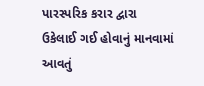પારસ્પરિક કરાર દ્વારા ઉકેલાઈ ગઈ હોવાનું માનવામાં આવતું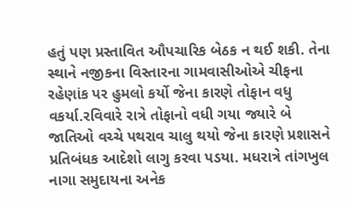હતું પણ પ્રસ્તાવિત ઔપચારિક બેઠક ન થઈ શકી. તેના સ્થાને નજીકના વિસ્તારના ગામવાસીઓએ ચીફના રહેણાંક પર હુમલો કર્યો જેના કારણે તોફાન વધુ વકર્યા.રવિવારે રાત્રે તોફાનો વધી ગયા જ્યારે બે જાતિઓ વચ્ચે પથરાવ ચાલુ થયો જેના કારણે પ્રશાસને પ્રતિબંધક આદેશો લાગુ કરવા પડયા. મધરાત્રે તાંગખુલ નાગા સમુદાયના અનેક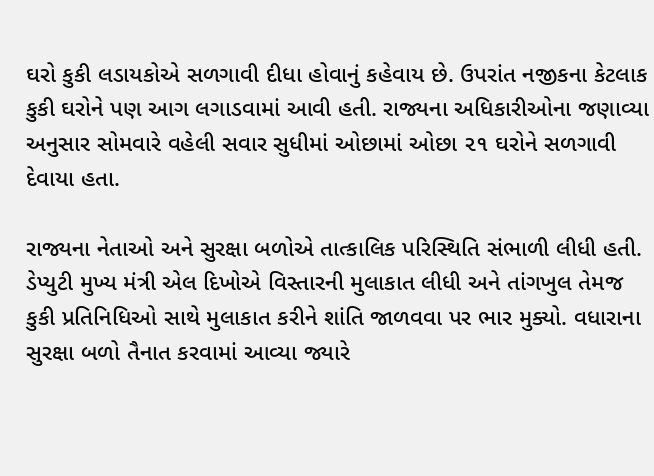ઘરો કુકી લડાયકોએ સળગાવી દીધા હોવાનું કહેવાય છે. ઉપરાંત નજીકના કેટલાક કુકી ઘરોને પણ આગ લગાડવામાં આવી હતી. રાજ્યના અધિકારીઓના જણાવ્યા અનુસાર સોમવારે વહેલી સવાર સુધીમાં ઓછામાં ઓછા ૨૧ ઘરોને સળગાવી દેવાયા હતા.

રાજ્યના નેતાઓ અને સુરક્ષા બળોએ તાત્કાલિક પરિસ્થિતિ સંભાળી લીધી હતી. ડેપ્યુટી મુખ્ય મંત્રી એલ દિખોએ વિસ્તારની મુલાકાત લીધી અને તાંગખુલ તેમજ કુકી પ્રતિનિધિઓ સાથે મુલાકાત કરીને શાંતિ જાળવવા પર ભાર મુક્યો. વધારાના સુરક્ષા બળો તૈનાત કરવામાં આવ્યા જ્યારે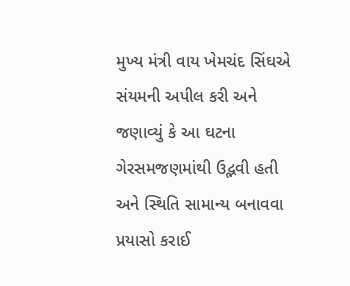મુખ્ય મંત્રી વાય ખેમચંદ સિંઘએ સંયમની અપીલ કરી અને જણાવ્યું કે આ ઘટના ગેરસમજણમાંથી ઉદ્ભવી હતી અને સ્થિતિ સામાન્ય બનાવવા પ્રયાસો કરાઈ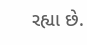રહ્યા છે.